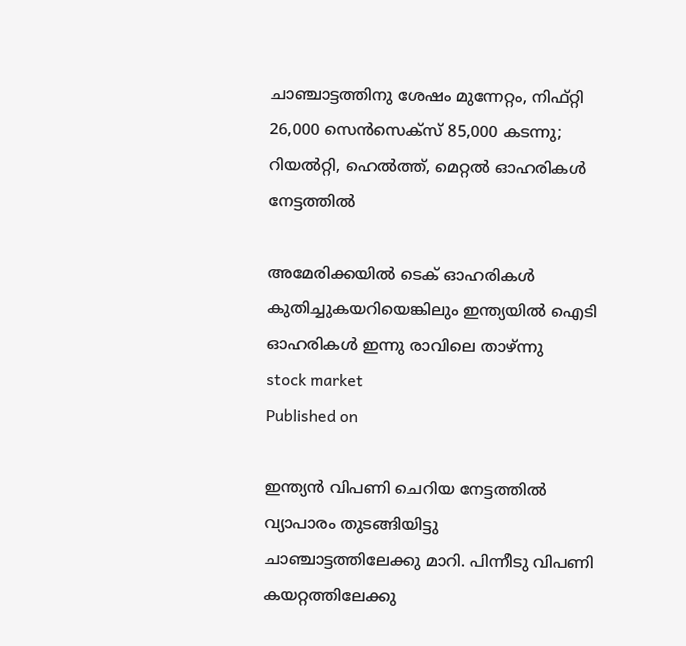ചാഞ്ചാട്ടത്തിനു ശേഷം മുന്നേറ്റം, നിഫ്റ്റി 26,000 സെന്‍സെക്‌സ് 85,000 കടന്നു; റിയൽറ്റി, ഹെൽത്ത്, മെറ്റൽ ഓഹരികള്‍ നേട്ടത്തില്‍

അമേരിക്കയിൽ ടെക് ഓഹരികൾ കുതിച്ചുകയറിയെങ്കിലും ഇന്ത്യയിൽ ഐടി ഓഹരികൾ ഇന്നു രാവിലെ താഴ്ന്നു
stock market
Published on

ഇന്ത്യൻ വിപണി ചെറിയ നേട്ടത്തിൽ വ്യാപാരം തുടങ്ങിയിട്ടു ചാഞ്ചാട്ടത്തിലേക്കു മാറി. പിന്നീടു വിപണി കയറ്റത്തിലേക്കു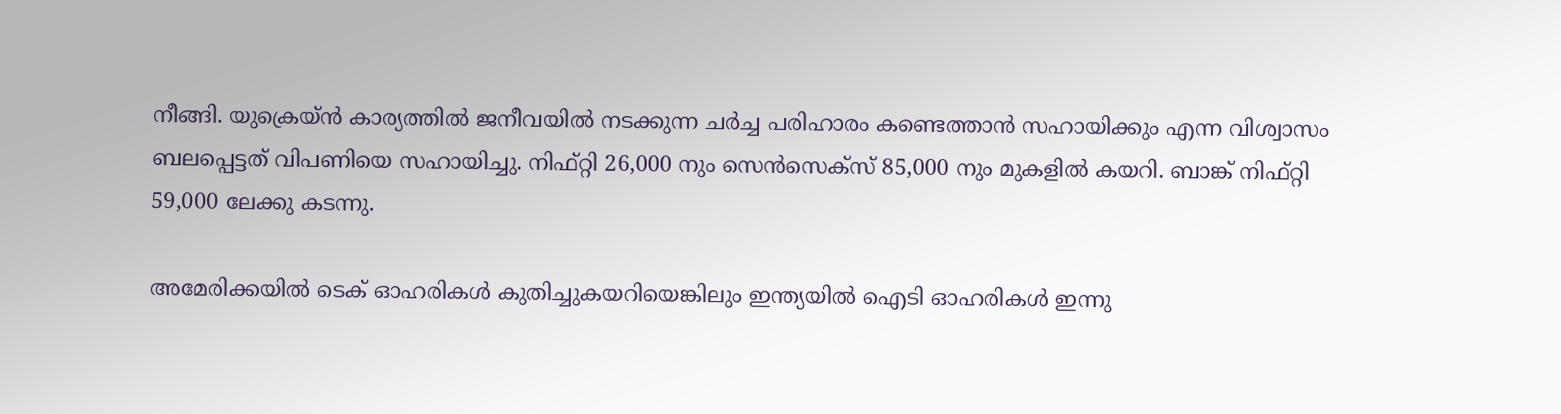നീങ്ങി. യുക്രെയ്ൻ കാര്യത്തിൽ ജനീവയിൽ നടക്കുന്ന ചർച്ച പരിഹാരം കണ്ടെത്താൻ സഹായിക്കും എന്ന വിശ്വാസം ബലപ്പെട്ടത് വിപണിയെ സഹായിച്ചു. നിഫ്റ്റി 26,000 നും സെൻസെക്സ് 85,000 നും മുകളിൽ കയറി. ബാങ്ക് നിഫ്റ്റി 59,000 ലേക്കു കടന്നു.

അമേരിക്കയിൽ ടെക് ഓഹരികൾ കുതിച്ചുകയറിയെങ്കിലും ഇന്ത്യയിൽ ഐടി ഓഹരികൾ ഇന്നു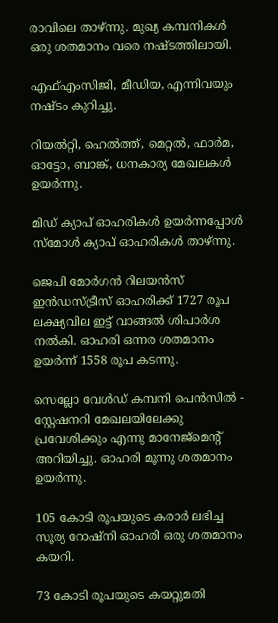രാവിലെ താഴ്ന്നു. മുഖ്യ കമ്പനികൾ ഒരു ശതമാനം വരെ നഷ്ടത്തിലായി.

എഫ്എംസിജി, മീഡിയ, എന്നിവയും നഷ്ടം കുറിച്ചു.

റിയൽറ്റി, ഹെൽത്ത്, മെറ്റൽ, ഫാർമ, ഓട്ടോ, ബാങ്ക്, ധനകാര്യ മേഖലകൾ ഉയർന്നു.

മിഡ് ക്യാപ് ഓഹരികൾ ഉയർന്നപ്പോൾ സ്മോൾ ക്യാപ് ഓഹരികൾ താഴ്ന്നു.

ജെപി മോർഗൻ റിലയൻസ് ഇൻഡസ്ട്രീസ് ഓഹരിക്ക് 1727 രൂപ ലക്ഷ്യവില ഇട്ട് വാങ്ങൽ ശിപാർശ നൽകി. ഓഹരി ഒന്നര ശതമാനം ഉയർന്ന് 1558 രൂപ കടന്നു.

സെല്ലോ വേൾഡ് കമ്പനി പെൻസിൽ - സ്റ്റേഷനറി മേഖലയിലേക്കു പ്രവേശിക്കും എന്നു മാനേജ്മെൻ്റ് അറിയിച്ചു. ഓഹരി മൂന്നു ശതമാനം ഉയർന്നു.

105 കോടി രൂപയുടെ കരാർ ലഭിച്ച സൂര്യ റോഷ്നി ഓഹരി ഒരു ശതമാനം കയറി.

73 കോടി രൂപയുടെ കയറ്റുമതി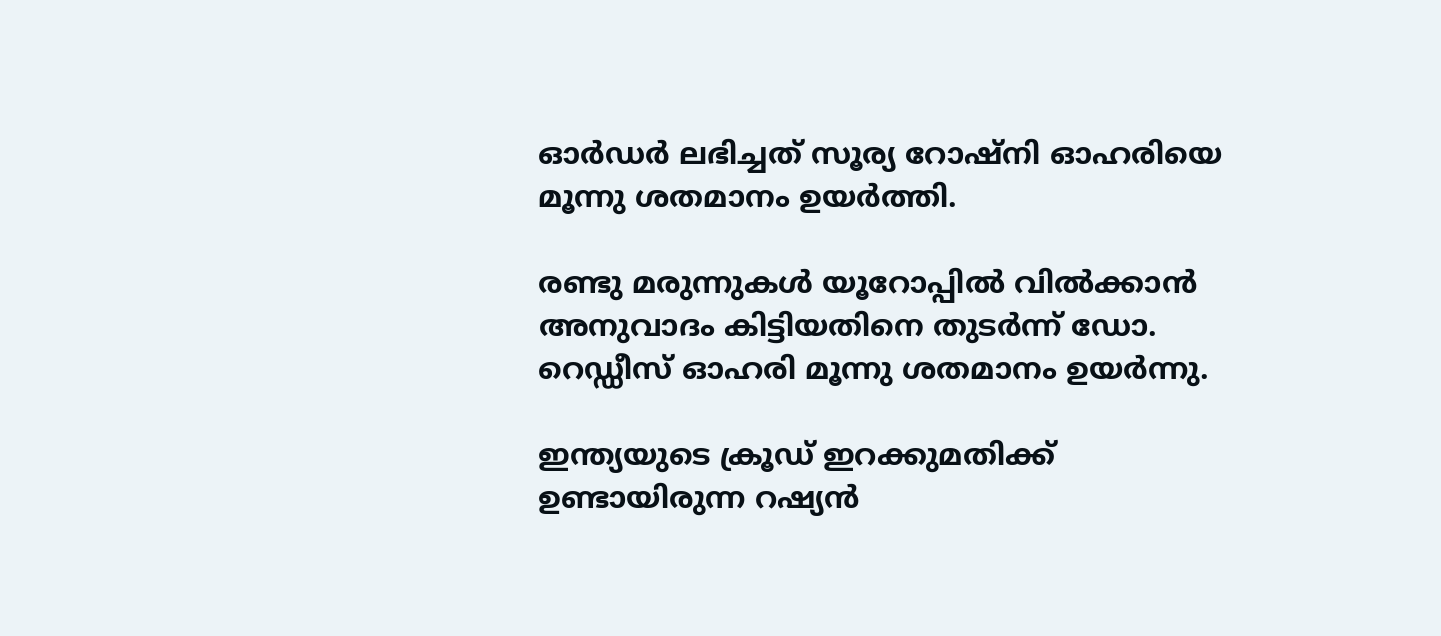ഓർഡർ ലഭിച്ചത് സൂര്യ റോഷ്നി ഓഹരിയെ മൂന്നു ശതമാനം ഉയർത്തി.

രണ്ടു മരുന്നുകൾ യൂറോപ്പിൽ വിൽക്കാൻ അനുവാദം കിട്ടിയതിനെ തുടർന്ന് ഡോ. റെഡ്ഡീസ് ഓഹരി മൂന്നു ശതമാനം ഉയർന്നു.

ഇന്ത്യയുടെ ക്രൂഡ് ഇറക്കുമതിക്ക് ഉണ്ടായിരുന്ന റഷ്യൻ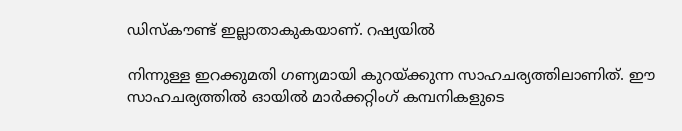ഡിസ്കൗണ്ട് ഇല്ലാതാകുകയാണ്. റഷ്യയിൽ

നിന്നുള്ള ഇറക്കുമതി ഗണ്യമായി കുറയ്ക്കുന്ന സാഹചര്യത്തിലാണിത്. ഈ സാഹചര്യത്തിൽ ഓയിൽ മാർക്കറ്റിംഗ് കമ്പനികളുടെ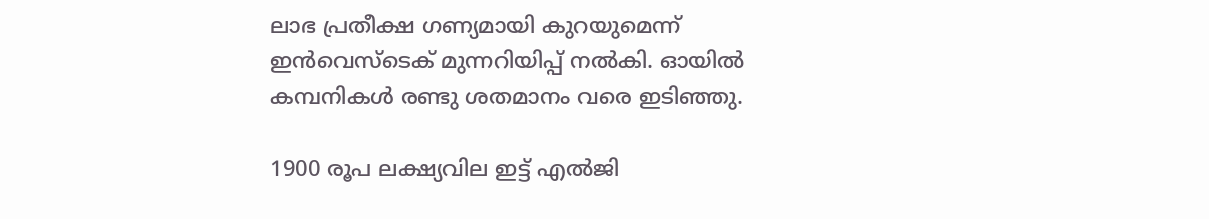ലാഭ പ്രതീക്ഷ ഗണ്യമായി കുറയുമെന്ന് ഇൻവെസ്ടെക് മുന്നറിയിപ്പ് നൽകി. ഓയിൽ കമ്പനികൾ രണ്ടു ശതമാനം വരെ ഇടിഞ്ഞു.

1900 രൂപ ലക്ഷ്യവില ഇട്ട് എൽജി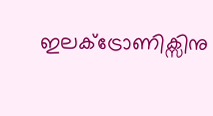ഇലക്ട്രോണിക്സിനു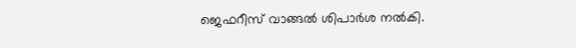ജെഫറീസ് വാങ്ങൽ ശിപാർശ നൽകി.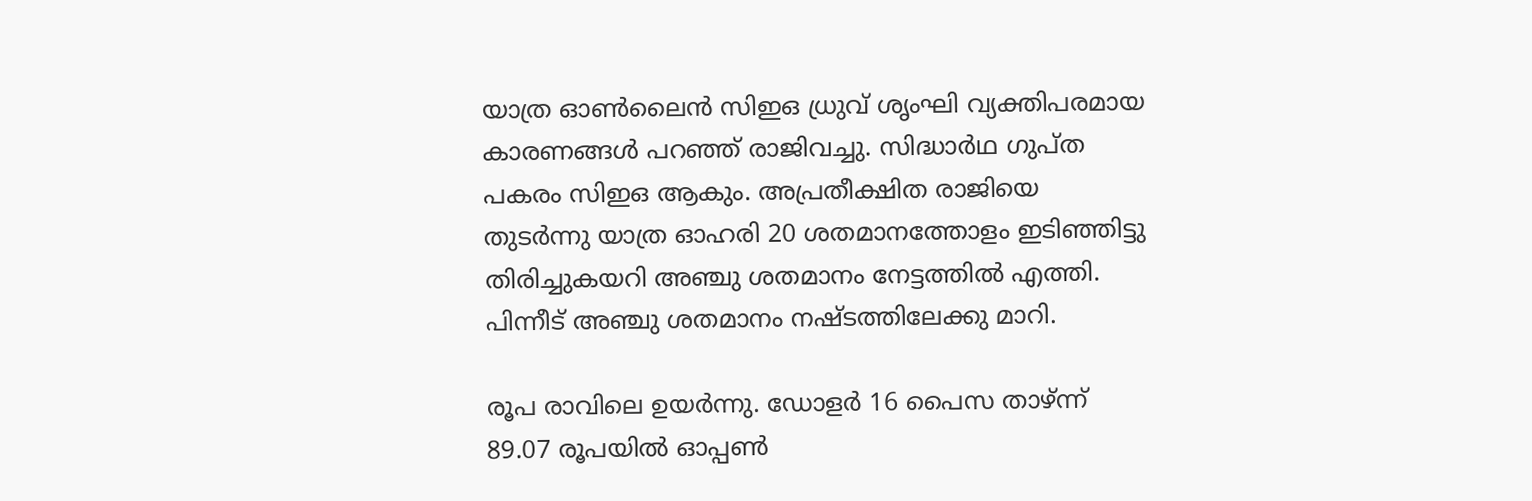യാത്ര ഓൺലൈൻ സിഇഒ ധ്രുവ് ശൃംഘി വ്യക്തിപരമായ കാരണങ്ങൾ പറഞ്ഞ് രാജിവച്ചു. സിദ്ധാർഥ ഗുപ്ത പകരം സിഇഒ ആകും. അപ്രതീക്ഷിത രാജിയെ തുടർന്നു യാത്ര ഓഹരി 20 ശതമാനത്തോളം ഇടിഞ്ഞിട്ടു തിരിച്ചുകയറി അഞ്ചു ശതമാനം നേട്ടത്തിൽ എത്തി. പിന്നീട് അഞ്ചു ശതമാനം നഷ്ടത്തിലേക്കു മാറി.

രൂപ രാവിലെ ഉയർന്നു. ഡോളർ 16 പൈസ താഴ്ന്ന് 89.07 രൂപയിൽ ഓപ്പൺ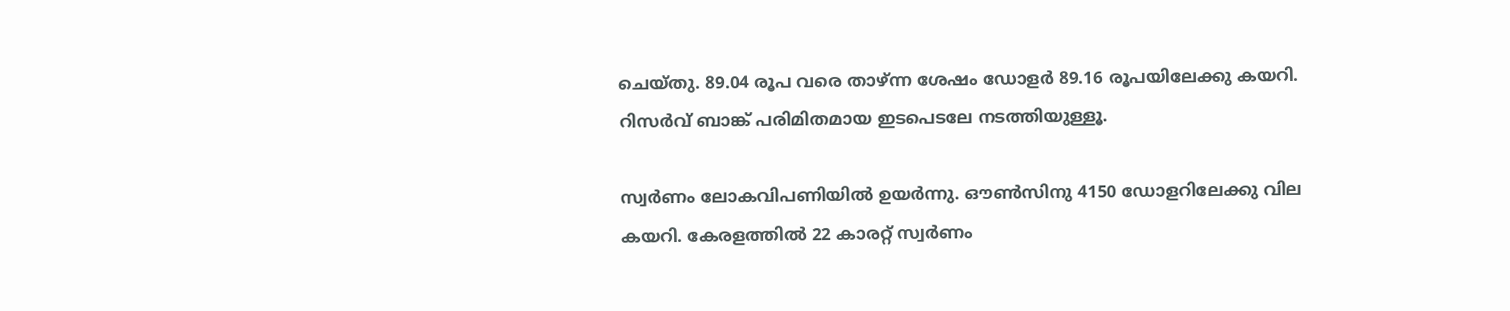ചെയ്തു. 89.04 രൂപ വരെ താഴ്ന്ന ശേഷം ഡോളർ 89.16 രൂപയിലേക്കു കയറി. റിസർവ് ബാങ്ക് പരിമിതമായ ഇടപെടലേ നടത്തിയുള്ളൂ.

സ്വർണം ലോകവിപണിയിൽ ഉയർന്നു. ഔൺസിനു 4150 ഡോളറിലേക്കു വില കയറി. കേരളത്തിൽ 22 കാരറ്റ് സ്വർണം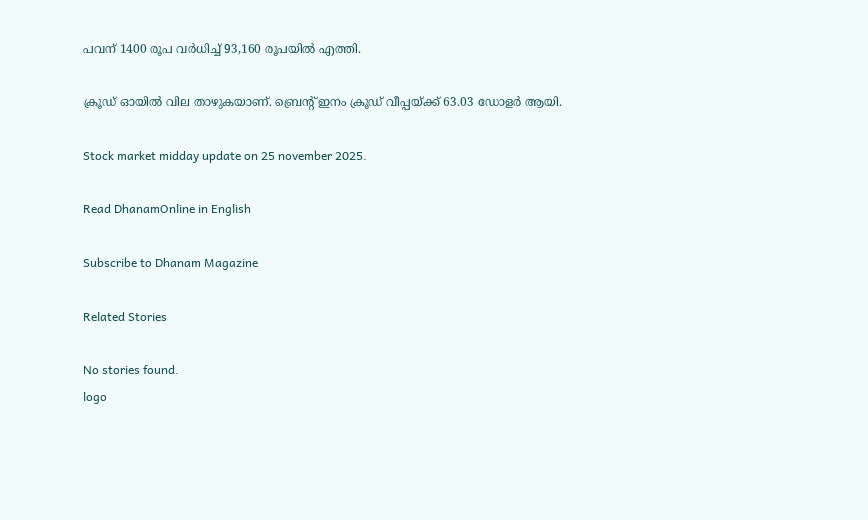പവന് 1400 രൂപ വർധിച്ച് 93,160 രൂപയിൽ എത്തി.

ക്രൂഡ് ഓയിൽ വില താഴുകയാണ്. ബ്രെൻ്റ് ഇനം ക്രൂഡ് വീപ്പയ്ക്ക് 63.03 ഡോളർ ആയി.

Stock market midday update on 25 november 2025.

Read DhanamOnline in English

Subscribe to Dhanam Magazine

Related Stories

No stories found.
logo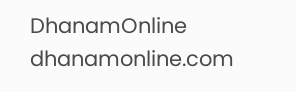DhanamOnline
dhanamonline.com